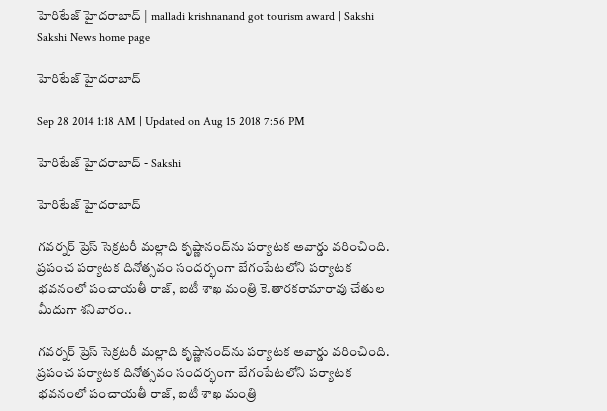హెరిటేజ్ హైదరాబాద్ | malladi krishnanand got tourism award | Sakshi
Sakshi News home page

హెరిటేజ్ హైదరాబాద్

Sep 28 2014 1:18 AM | Updated on Aug 15 2018 7:56 PM

హెరిటేజ్ హైదరాబాద్ - Sakshi

హెరిటేజ్ హైదరాబాద్

గవర్నర్ ప్రెస్ సెక్రటరీ మల్లాది కృష్ణానంద్‌ను పర్యాటక అవార్డు వరించింది. ప్రపంచ పర్యాటక దినోత్సవం సందర్భంగా బేగంపేటలోని పర్యాటక భవనంలో పంచాయతీ రాజ్, ఐటీ శాఖ మంత్రి కె.తారకరామారావు చేతుల మీదుగా శనివారం..

గవర్నర్ ప్రెస్ సెక్రటరీ మల్లాది కృష్ణానంద్‌ను పర్యాటక అవార్డు వరించింది. ప్రపంచ పర్యాటక దినోత్సవం సందర్భంగా బేగంపేటలోని పర్యాటక భవనంలో పంచాయతీ రాజ్, ఐటీ శాఖ మంత్రి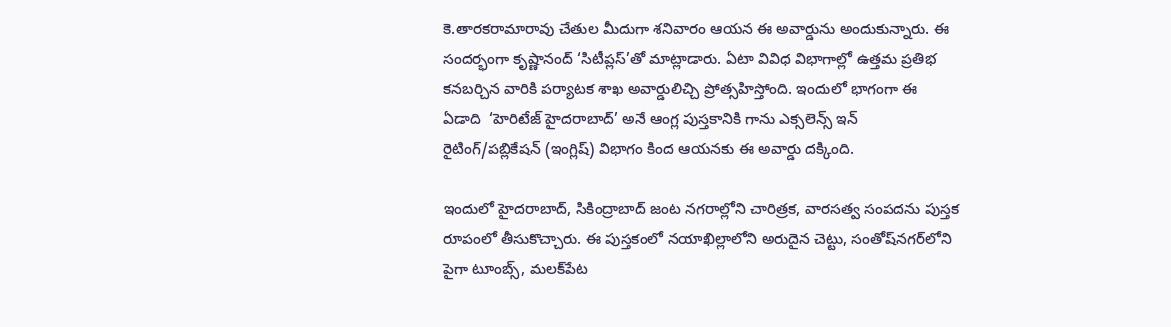కె.తారకరామారావు చేతుల మీదుగా శనివారం ఆయన ఈ అవార్డును అందుకున్నారు. ఈ సందర్భంగా కృష్ణానంద్ ‘సిటీప్లస్’తో మాట్లాడారు. ఏటా వివిధ విభాగాల్లో ఉత్తమ ప్రతిభ కనబర్చిన వారికి పర్యాటక శాఖ అవార్డులిచ్చి ప్రోత్సహిస్తోంది. ఇందులో భాగంగా ఈ ఏడాది  ‘హెరిటేజ్ హైదరాబాద్’ అనే ఆంగ్ల పుస్తకానికి గాను ఎక్సలెన్స్ ఇన్ రైటింగ్/పబ్లికేషన్ (ఇంగ్లిష్) విభాగం కింద ఆయనకు ఈ అవార్డు దక్కింది.

ఇందులో హైదరాబాద్, సికింద్రాబాద్ జంట నగరాల్లోని చారిత్రక, వారసత్వ సంపదను పుస్తక రూపంలో తీసుకొచ్చారు. ఈ పుస్తకంలో నయాఖిల్లాలోని అరుదైన చెట్టు, సంతోష్‌నగర్‌లోని పైగా టూంబ్స్, మలక్‌పేట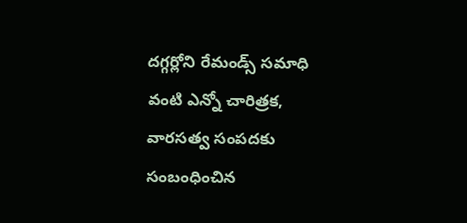దగ్గర్లోని రేమండ్స్ సమాధి వంటి ఎన్నో చారిత్రక, వారసత్వ సంపదకు సంబంధించిన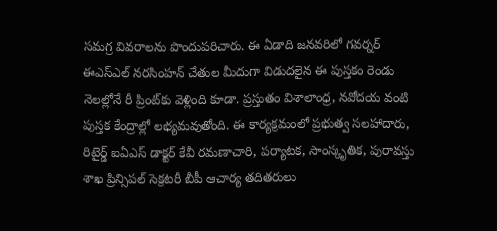సమగ్ర వివరాలను పొందుపరిచారు. ఈ ఏడాది జనవరిలో గవర్నర్ ఈఎస్‌ఎల్ నరసింహన్ చేతుల మీదుగా విడుదలైన ఈ పుస్తకం రెండు నెలల్లోనే రీ ప్రింట్‌కు వెళ్లింది కూడా. ప్రస్తుతం విశాలాంధ్ర, నవోదయ వంటి పుస్తక కేంద్రాల్లో లభ్యమవుతోంది. ఈ కార్యక్రమంలో ప్రభుత్వ సలహాదారు, రిటైర్డ్ ఐఏఎస్ డాక్టర్ కేవీ రమణాచారి, పర్యాటక, సాంస్కృతిక, పురావస్తు శాఖ ప్రిన్సిపల్ సెక్రటరీ బీపీ ఆచార్య తదితరులు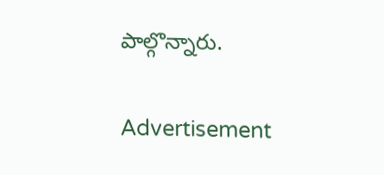పాల్గొన్నారు.

Advertisement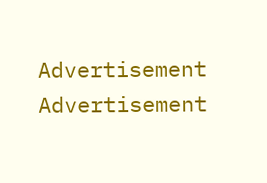Advertisement
Advertisement